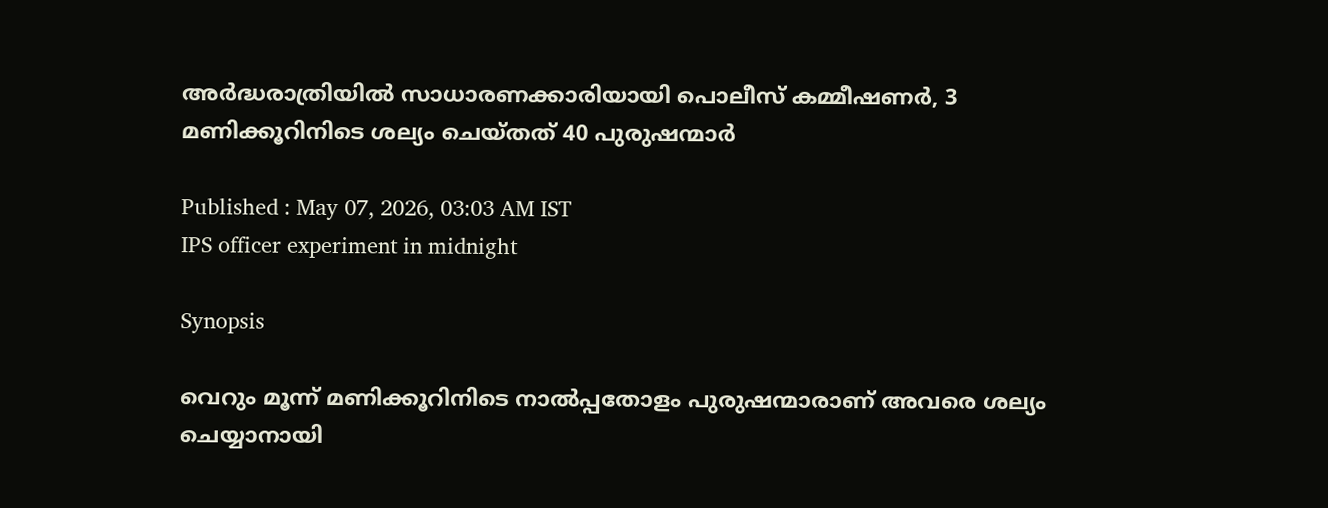അർദ്ധരാത്രിയിൽ സാധാരണക്കാരിയായി പൊലീസ് കമ്മീഷണർ, 3 മണിക്കൂറിനിടെ ശല്യം ചെയ്തത് 40 പുരുഷന്മാർ

Published : May 07, 2026, 03:03 AM IST
IPS officer experiment in midnight

Synopsis

വെറും മൂന്ന് മണിക്കൂറിനിടെ നാൽപ്പതോളം പുരുഷന്മാരാണ് അവരെ ശല്യം ചെയ്യാനായി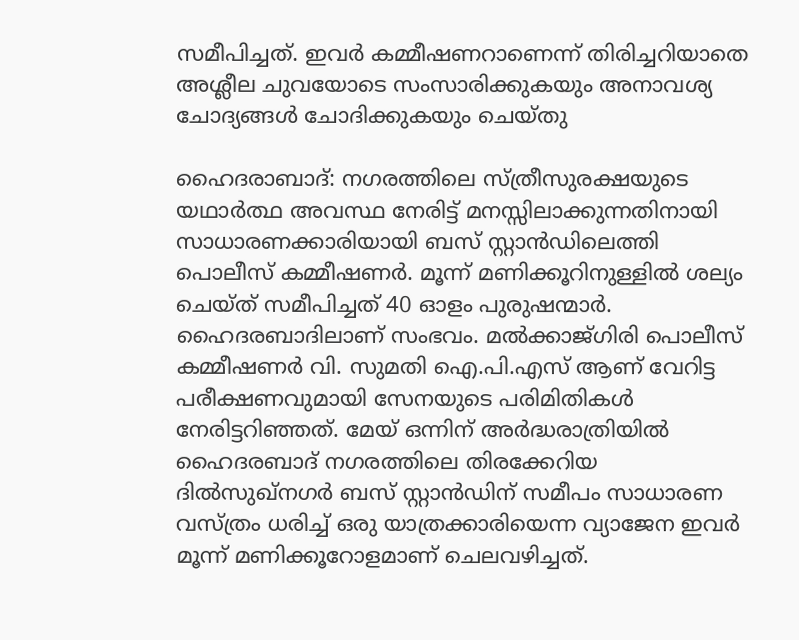സമീപിച്ചത്. ഇവർ കമ്മീഷണറാണെന്ന് തിരിച്ചറിയാതെ അശ്ലീല ചുവയോടെ സംസാരിക്കുകയും അനാവശ്യ ചോദ്യങ്ങൾ ചോദിക്കുകയും ചെയ്തു

ഹൈദരാബാദ്: നഗരത്തിലെ സ്ത്രീസുരക്ഷയുടെ യഥാർത്ഥ അവസ്ഥ നേരിട്ട് മനസ്സിലാക്കുന്നതിനായി സാധാരണക്കാരിയായി ബസ് സ്റ്റാൻഡിലെത്തി പൊലീസ് കമ്മീഷണ‍ർ. മൂന്ന് മണിക്കൂറിനുള്ളിൽ ശല്യം ചെയ്ത് സമീപിച്ചത് 40 ഓളം പുരുഷന്മാർ. ഹൈദരബാദിലാണ് സംഭവം. മൽക്കാജ്ഗിരി പൊലീസ് കമ്മീഷണർ വി. സുമതി ഐ.പി.എസ് ആണ് വേറിട്ട പരീക്ഷണവുമായി സേനയുടെ പരിമിതികൾ നേരിട്ടറിഞ്ഞത്. മേയ് ഒന്നിന് അർദ്ധരാത്രിയിൽ ഹൈദരബാദ് നഗരത്തിലെ തിരക്കേറിയ ദിൽസുഖ്‌നഗർ ബസ് സ്റ്റാൻഡിന് സമീപം സാധാരണ വസ്ത്രം ധരിച്ച് ഒരു യാത്രക്കാരിയെന്ന വ്യാജേന ഇവർ മൂന്ന് മണിക്കൂറോളമാണ് ചെലവഴിച്ചത്.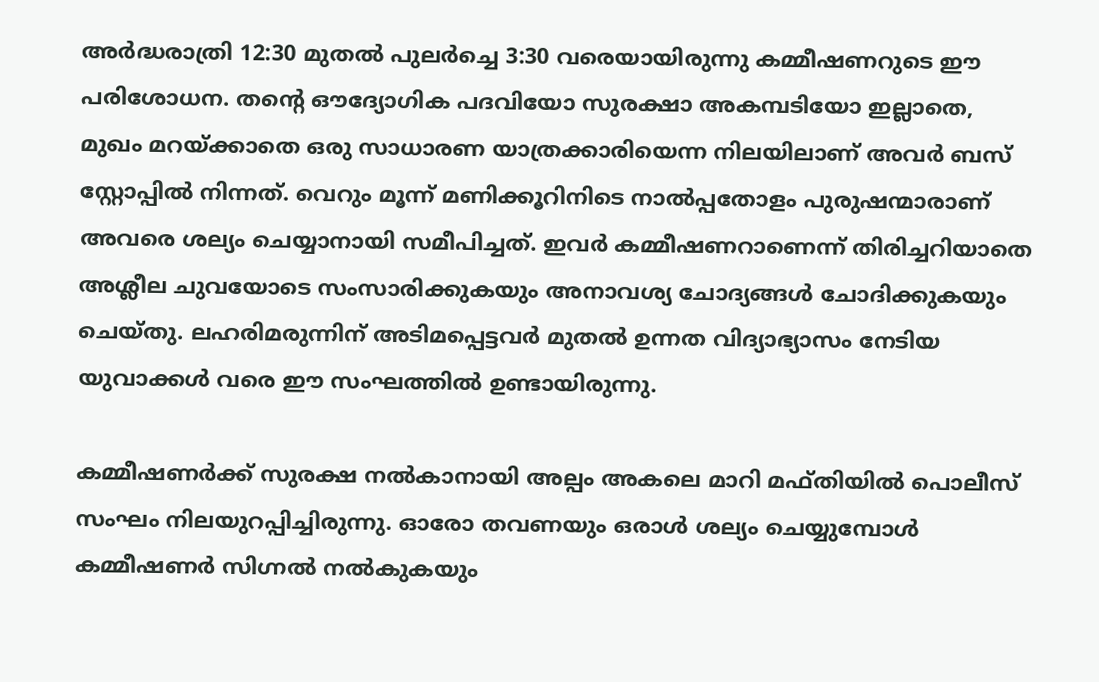അർദ്ധരാത്രി 12:30 മുതൽ പുലർച്ചെ 3:30 വരെയായിരുന്നു കമ്മീഷണറുടെ ഈ പരിശോധന. തന്റെ ഔദ്യോഗിക പദവിയോ സുരക്ഷാ അകമ്പടിയോ ഇല്ലാതെ, മുഖം മറയ്ക്കാതെ ഒരു സാധാരണ യാത്രക്കാരിയെന്ന നിലയിലാണ് അവർ ബസ് സ്റ്റോപ്പിൽ നിന്നത്. വെറും മൂന്ന് മണിക്കൂറിനിടെ നാൽപ്പതോളം പുരുഷന്മാരാണ് അവരെ ശല്യം ചെയ്യാനായി സമീപിച്ചത്. ഇവർ കമ്മീഷണറാണെന്ന് തിരിച്ചറിയാതെ അശ്ലീല ചുവയോടെ സംസാരിക്കുകയും അനാവശ്യ ചോദ്യങ്ങൾ ചോദിക്കുകയും ചെയ്തു. ലഹരിമരുന്നിന് അടിമപ്പെട്ടവർ മുതൽ ഉന്നത വിദ്യാഭ്യാസം നേടിയ യുവാക്കൾ വരെ ഈ സംഘത്തിൽ ഉണ്ടായിരുന്നു.

കമ്മീഷണർക്ക് സുരക്ഷ നൽകാനായി അല്പം അകലെ മാറി മഫ്തിയിൽ പൊലീസ് സംഘം നിലയുറപ്പിച്ചിരുന്നു. ഓരോ തവണയും ഒരാൾ ശല്യം ചെയ്യുമ്പോൾ കമ്മീഷണർ സിഗ്നൽ നൽകുകയും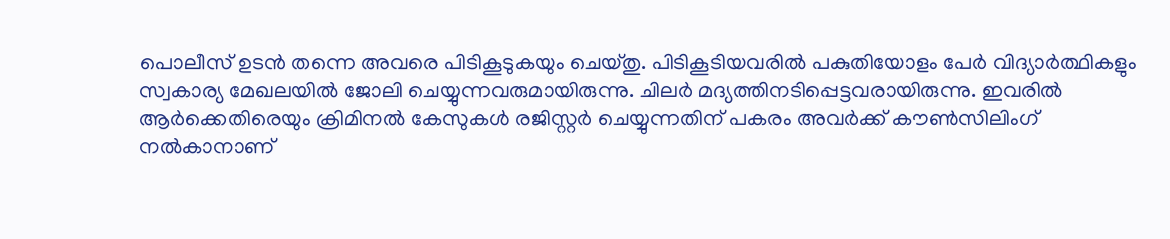പൊലീസ് ഉടൻ തന്നെ അവരെ പിടികൂടുകയും ചെയ്തു. പിടികൂടിയവരിൽ പകുതിയോളം പേർ വിദ്യാർത്ഥികളും സ്വകാര്യ മേഖലയിൽ ജോലി ചെയ്യുന്നവരുമായിരുന്നു. ചിലർ മദ്യത്തിനടിപ്പെട്ടവരായിരുന്നു. ഇവരിൽ ആർക്കെതിരെയും ക്രിമിനൽ കേസുകൾ രജിസ്റ്റർ ചെയ്യുന്നതിന് പകരം അവർക്ക് കൗൺസിലിംഗ് നൽകാനാണ്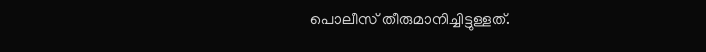പൊലീസ് തീരുമാനിച്ചിട്ടുള്ളത്.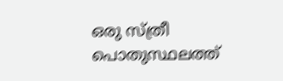ഒരു സ്ത്രീ പൊതുസ്ഥലത്ത്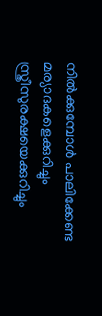നിൽക്കുമ്പോൾ പാലിക്കേണ്ട മര്യാദകളെക്കുറിച്ചും സ്ത്രീസുരക്ഷയെക്കുറിച്ചും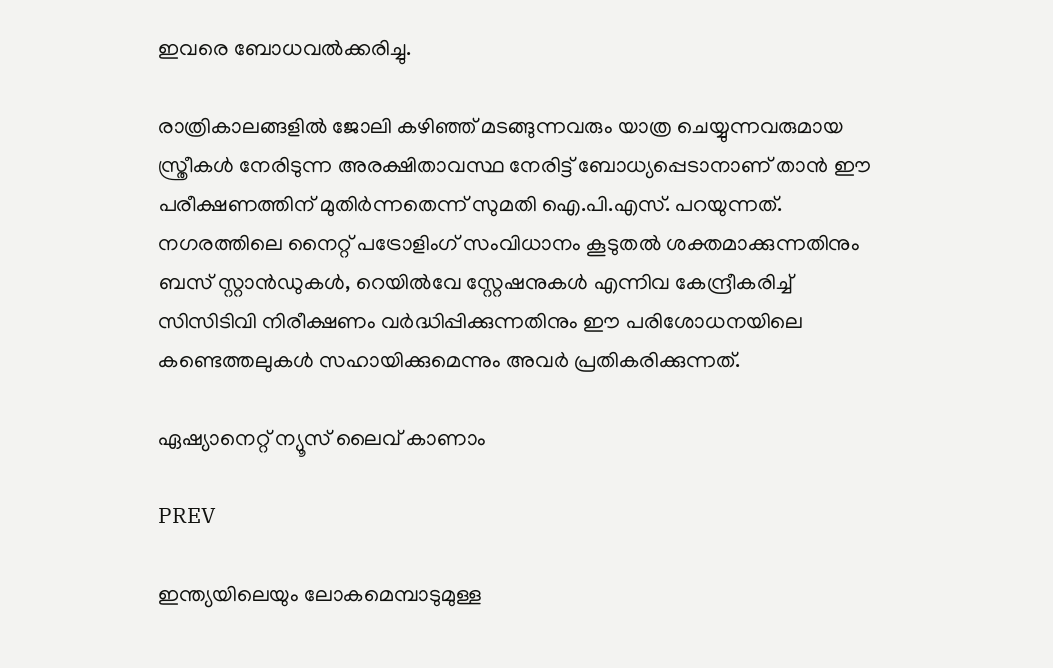ഇവരെ ബോധവൽക്കരിച്ചു.

രാത്രികാലങ്ങളിൽ ജോലി കഴിഞ്ഞ് മടങ്ങുന്നവരും യാത്ര ചെയ്യുന്നവരുമായ സ്ത്രീകൾ നേരിടുന്ന അരക്ഷിതാവസ്ഥ നേരിട്ട് ബോധ്യപ്പെടാനാണ് താൻ ഈ പരീക്ഷണത്തിന് മുതിർന്നതെന്ന് സുമതി ഐ.പി.എസ്. പറയുന്നത്. നഗരത്തിലെ നൈറ്റ് പട്രോളിംഗ് സംവിധാനം കൂടുതൽ ശക്തമാക്കുന്നതിനും ബസ് സ്റ്റാൻഡുകൾ, റെയിൽവേ സ്റ്റേഷനുകൾ എന്നിവ കേന്ദ്രീകരിച്ച് സിസിടിവി നിരീക്ഷണം വർദ്ധിപ്പിക്കുന്നതിനും ഈ പരിശോധനയിലെ കണ്ടെത്തലുകൾ സഹായിക്കുമെന്നും അവ‍ർ പ്രതികരിക്കുന്നത്.

ഏഷ്യാനെറ്റ് ന്യൂസ് ലൈവ് കാണാം

PREV

ഇന്ത്യയിലെയും ലോകമെമ്പാടുമുള്ള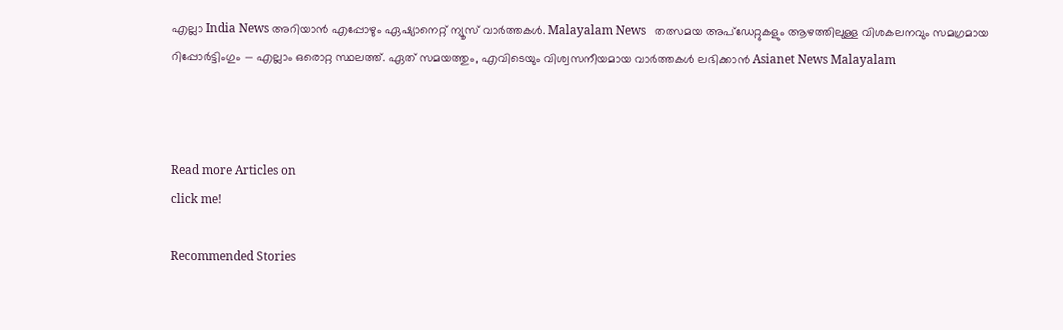എല്ലാ India News അറിയാൻ എപ്പോഴും ഏഷ്യാനെറ്റ് ന്യൂസ് വാർത്തകൾ. Malayalam News   തത്സമയ അപ്‌ഡേറ്റുകളും ആഴത്തിലുള്ള വിശകലനവും സമഗ്രമായ റിപ്പോർട്ടിംഗും — എല്ലാം ഒരൊറ്റ സ്ഥലത്ത്. ഏത് സമയത്തും, എവിടെയും വിശ്വസനീയമായ വാർത്തകൾ ലഭിക്കാൻ Asianet News Malayalam



Read more Articles on
click me!

Recommended Stories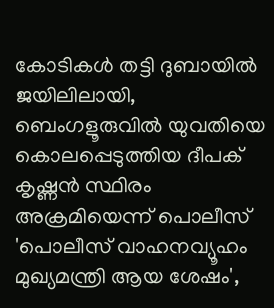കോടികൾ തട്ടി ദുബായിൽ ജയിലിലായി, ബെംഗളൂരുവിൽ യുവതിയെ കൊലപ്പെടുത്തിയ ദീപക് കൃഷ്ണൻ സ്ഥിരം അക്രമിയെന്ന് പൊലീസ്
'പൊലീസ് വാഹനവ്യൂഹം മുഖ്യമന്ത്രി ആയ ശേഷം',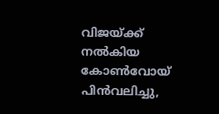വിജയ്ക്ക് നൽകിയ കോൺവോയ് പിൻവലിച്ചു,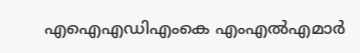എഐഎഡിഎംകെ എംഎൽഎമാർ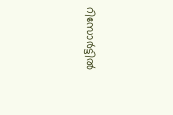റിസോർട്ടിൽ